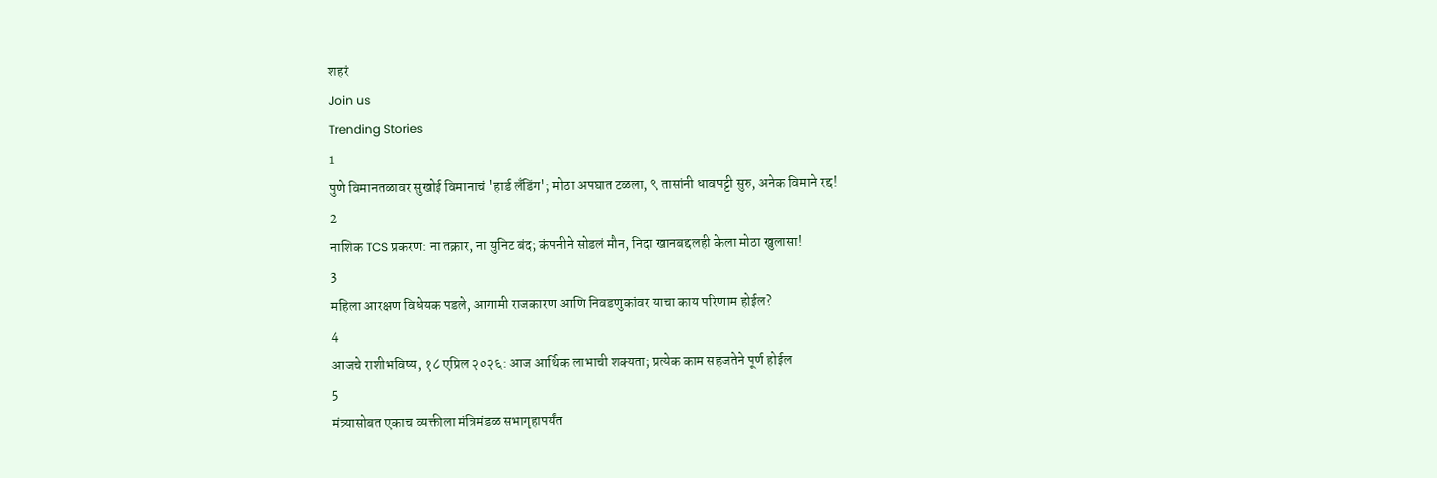शहरं
Join us
Trending Stories
1
पुणे विमानतळावर सुखोई विमानाचं 'हार्ड लँडिंग'; मोठा अपघात टळला, ९ तासांनी धावपट्टी सुरु, अनेक विमाने रद्द!
2
नाशिक TCS प्रकरण: ना तक्रार, ना युनिट बंद; कंपनीने सोडलं मौन, निदा खानबद्दलही केला मोठा खुलासा!
3
महिला आरक्षण विधेयक पडले, आगामी राजकारण आणि निवडणुकांवर याचा काय परिणाम होईल?
4
आजचे राशीभविष्य, १८ एप्रिल २०२६: आज आर्थिक लाभाची शक्यता; प्रत्येक काम सहजतेने पूर्ण होईल
5
मंत्र्यासोबत एकाच व्यक्तीला मंत्रिमंडळ सभागृहापर्यंत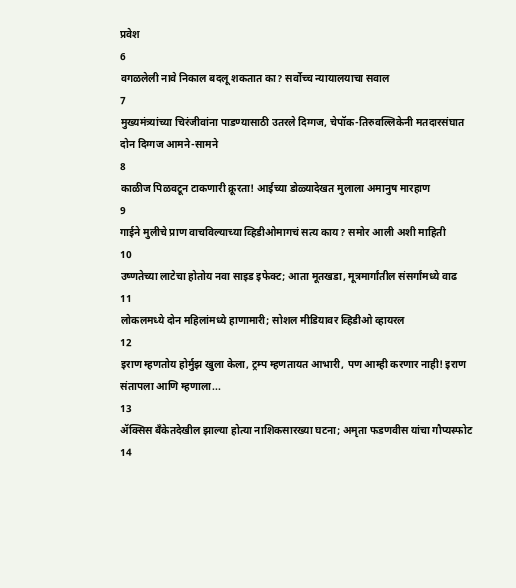प्रवेश
6
वगळलेली नावे निकाल बदलू शकतात का? सर्वोच्च न्यायालयाचा सवाल
7
मुख्यमंत्र्यांच्या चिरंजीवांना पाडण्यासाठी उतरले दिग्गज, चेपॉक-तिरुवल्लिकेनी मतदारसंघात दोन दिग्गज आमने-सामने
8
काळीज पिळवटून टाकणारी क्रूरता! आईच्या डोळ्यादेखत मुलाला अमानुष मारहाण
9
गाईने मुलीचे प्राण वाचविल्याच्या व्हिडीओमागचं सत्य काय? समोर आली अशी माहिती
10
उष्णतेच्या लाटेचा होतोय नवा साइड इफेक्ट; आता मूतखडा, मूत्रमार्गांतील संसर्गांमध्ये वाढ
11
लोकलमध्ये दोन महिलांमध्ये हाणामारी; सोशल मीडियावर व्हिडीओ व्हायरल
12
इराण म्हणतोय होर्मुझ खुला केला, ट्रम्प म्हणतायत आभारी, पण आम्ही करणार नाही! इराण संतापला आणि म्हणाला...
13
ॲक्सिस बँकेतदेखील झाल्या होत्या नाशिकसारख्या घटना; अमृता फडणवीस यांचा गौप्यस्फोट
14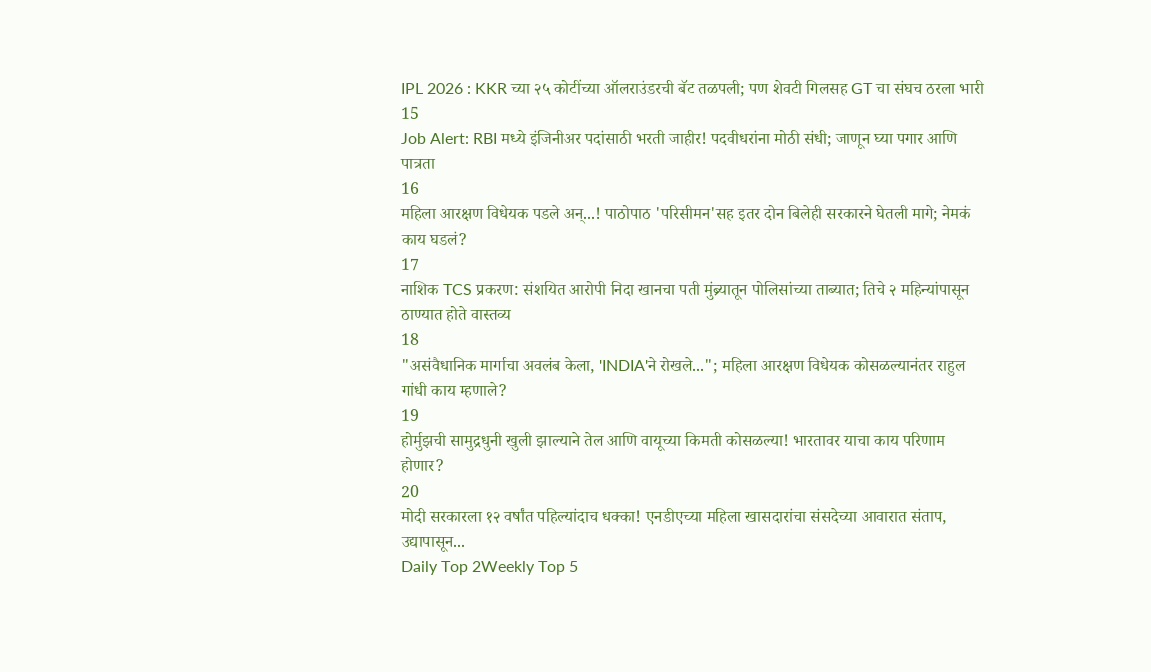IPL 2026 : KKR च्या २५ कोटींच्या ऑलराउंडरची बॅट तळपली; पण शेवटी गिलसह GT चा संघच ठरला भारी
15
Job Alert: RBI मध्ये इंजिनीअर पदांसाठी भरती जाहीर! पदवीधरांना मोठी संधी; जाणून घ्या पगार आणि पात्रता
16
महिला आरक्षण विधेयक पडले अन्...! पाठोपाठ 'परिसीमन'सह इतर दोन बिलेही सरकारने घेतली मागे; नेमकं काय घडलं?
17
नाशिक TCS प्रकरण: संशयित आरोपी निदा खानचा पती मुंब्र्यातून पोलिसांच्या ताब्यात; तिचे २ महिन्यांपासून ठाण्यात होते वास्तव्य
18
"असंवैधानिक मार्गाचा अवलंब केला, 'INDIA'ने रोखले..."; महिला आरक्षण विधेयक कोसळल्यानंतर राहुल गांधी काय म्हणाले?
19
होर्मुझची सामुद्रधुनी खुली झाल्याने तेल आणि वायूच्या किमती कोसळल्या! भारतावर याचा काय परिणाम होणार?
20
मोदी सरकारला १२ वर्षांत पहिल्यांदाच धक्का! एनडीएच्या महिला खासदारांचा संसदेच्या आवारात संताप, उद्यापासून...
Daily Top 2Weekly Top 5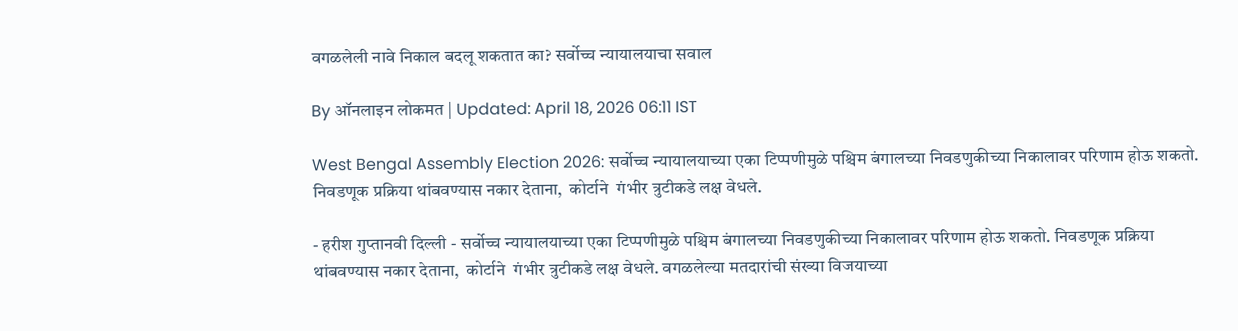वगळलेली नावे निकाल बदलू शकतात का? सर्वोच्च न्यायालयाचा सवाल

By ऑनलाइन लोकमत | Updated: April 18, 2026 06:11 IST

West Bengal Assembly Election 2026: सर्वोच्च न्यायालयाच्या एका टिप्पणीमुळे पश्चिम बंगालच्या निवडणुकीच्या निकालावर परिणाम होऊ शकतो. निवडणूक प्रक्रिया थांबवण्यास नकार देताना,  कोर्टाने  गंभीर त्रुटीकडे लक्ष वेधले.

- हरीश गुप्तानवी दिल्ली - सर्वोच्च न्यायालयाच्या एका टिप्पणीमुळे पश्चिम बंगालच्या निवडणुकीच्या निकालावर परिणाम होऊ शकतो. निवडणूक प्रक्रिया थांबवण्यास नकार देताना,  कोर्टाने  गंभीर त्रुटीकडे लक्ष वेधले. वगळलेल्या मतदारांची संख्या विजयाच्या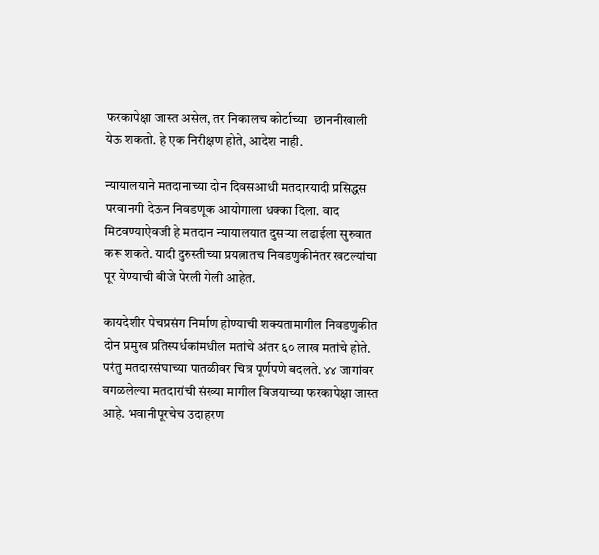फरकापेक्षा जास्त असेल, तर निकालच कोर्टाच्या  छाननीखाली येऊ शकतो. हे एक निरीक्षण होते, आदेश नाही.

न्यायालयाने मतदानाच्या दोन दिवसआधी मतदारयादी प्रसिद्धस परवानगी देऊन निवडणूक आयोगाला धक्का दिला. वाद मिटवण्याऐवजी हे मतदान न्यायालयात दुसऱ्या लढाईला सुरुवात करू शकते. यादी दुरुस्तीच्या प्रयत्नातच निवडणुकीनंतर खटल्यांचा पूर येण्याची बीजे पेरली गेली आहेत.

कायदेशीर पेचप्रसंग निर्माण होण्याची शक्यतामागील निवडणुकीत दोन प्रमुख प्रतिस्पर्धकांमधील मतांचे अंतर ६० लाख मतांचे होते. परंतु मतदारसंघाच्या पातळीवर चित्र पूर्णपणे बदलते. ४४ जागांवर वगळलेल्या मतदारांची संख्या मागील विजयाच्या फरकापेक्षा जास्त आहे. भवानीपूरचेच उदाहरण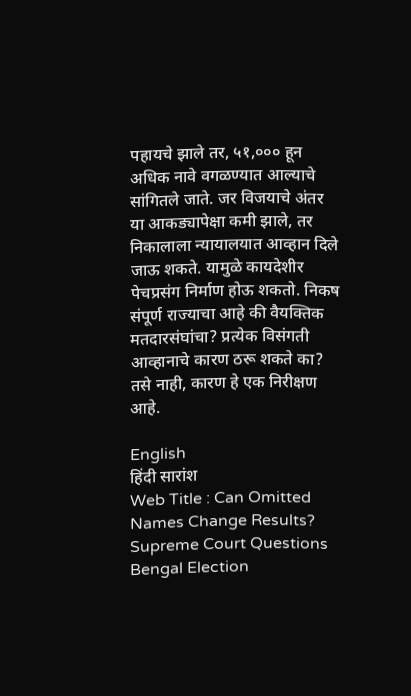पहायचे झाले तर, ५१,००० हून अधिक नावे वगळण्यात आल्याचे सांगितले जाते. जर विजयाचे अंतर या आकड्यापेक्षा कमी झाले, तर निकालाला न्यायालयात आव्हान दिले जाऊ शकते. यामुळे कायदेशीर पेचप्रसंग निर्माण होऊ शकतो. निकष संपूर्ण राज्याचा आहे की वैयक्तिक मतदारसंघांचा? प्रत्येक विसंगती आव्हानाचे कारण ठरू शकते का? तसे नाही, कारण हे एक निरीक्षण आहे.

English
हिंदी सारांश
Web Title : Can Omitted Names Change Results? Supreme Court Questions Bengal Election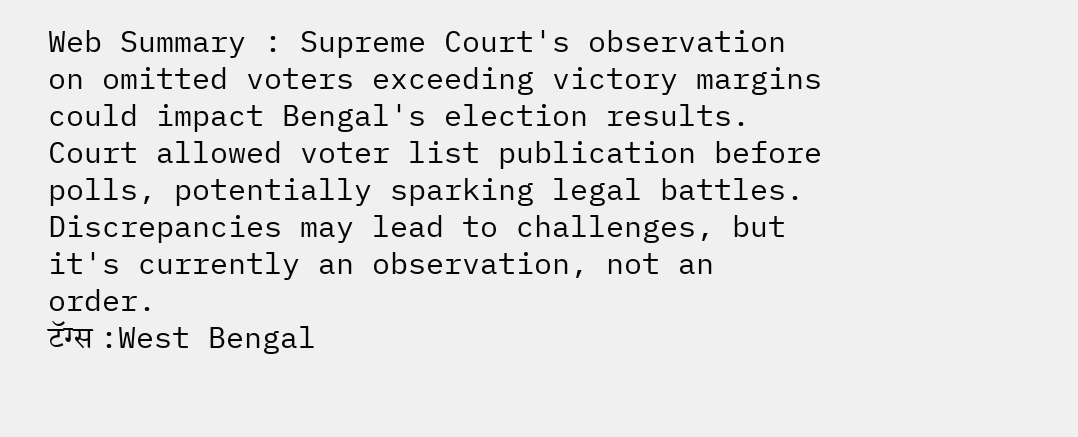Web Summary : Supreme Court's observation on omitted voters exceeding victory margins could impact Bengal's election results. Court allowed voter list publication before polls, potentially sparking legal battles. Discrepancies may lead to challenges, but it's currently an observation, not an order.
टॅग्स :West Bengal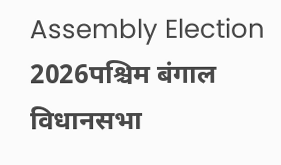Assembly Election 2026पश्चिम बंगाल विधानसभा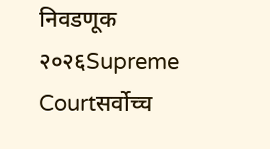निवडणूक २०२६Supreme Courtसर्वोच्च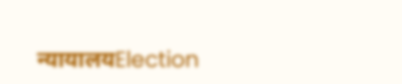न्यायालयElection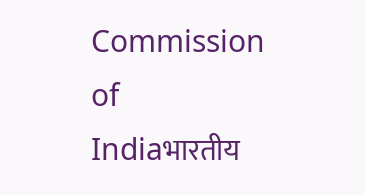Commission of Indiaभारतीय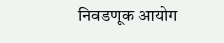निवडणूक आयोग